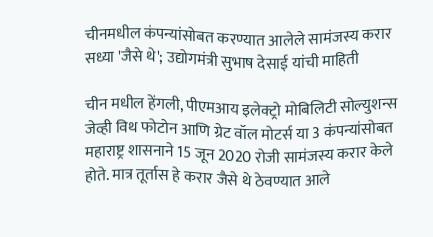चीनमधील कंपन्यांसोबत करण्यात आलेले सामंजस्य करार सध्या 'जैसे थे'; उद्योगमंत्री सुभाष देसाई यांची माहिती

चीन मधील हेंगली, पीएमआय इलेक्ट्रो मोबिलिटी सोल्युशन्स जेव्ही विथ फोटोन आणि ग्रेट वॉल मोटर्स या 3 कंपन्यांसोबत महाराष्ट्र शासनाने 15 जून 2020 रोजी सामंजस्य करार केले होते. मात्र तूर्तास हे करार जैसे थे ठेवण्यात आले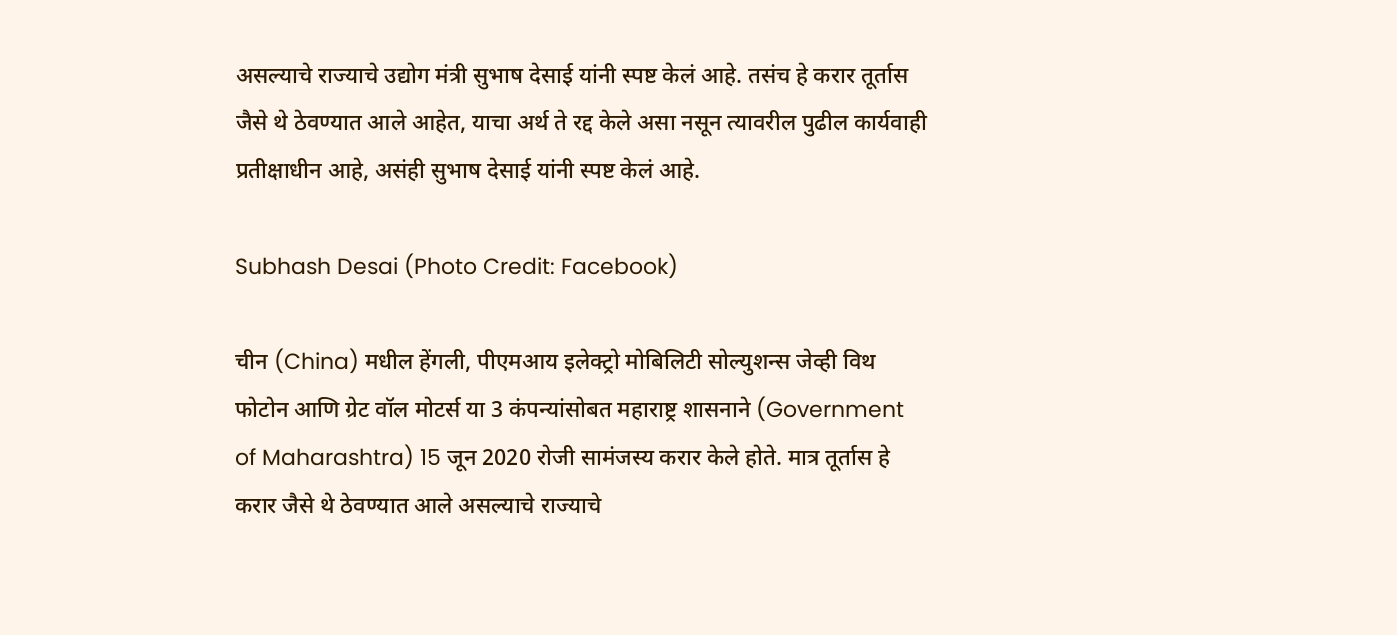असल्याचे राज्याचे उद्योग मंत्री सुभाष देसाई यांनी स्पष्ट केलं आहे. तसंच हे करार तूर्तास जैसे थे ठेवण्यात आले आहेत, याचा अर्थ ते रद्द केले असा नसून त्यावरील पुढील कार्यवाही प्रतीक्षाधीन आहे, असंही सुभाष देसाई यांनी स्पष्ट केलं आहे.

Subhash Desai (Photo Credit: Facebook)

चीन (China) मधील हेंगली, पीएमआय इलेक्ट्रो मोबिलिटी सोल्युशन्स जेव्ही विथ फोटोन आणि ग्रेट वॉल मोटर्स या 3 कंपन्यांसोबत महाराष्ट्र शासनाने (Government of Maharashtra) 15 जून 2020 रोजी सामंजस्य करार केले होते. मात्र तूर्तास हे करार जैसे थे ठेवण्यात आले असल्याचे राज्याचे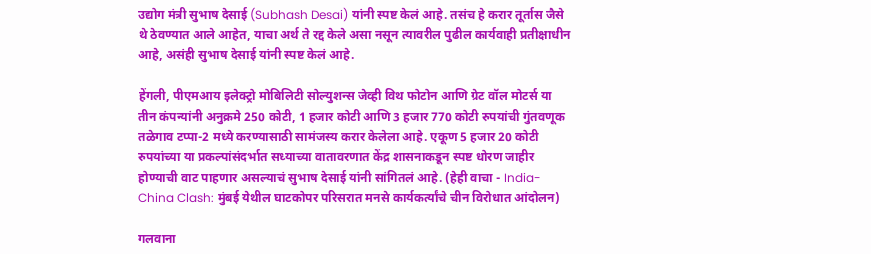उद्योग मंत्री सुभाष देसाई (Subhash Desai) यांनी स्पष्ट केलं आहे. तसंच हे करार तूर्तास जैसे थे ठेवण्यात आले आहेत, याचा अर्थ ते रद्द केले असा नसून त्यावरील पुढील कार्यवाही प्रतीक्षाधीन आहे, असंही सुभाष देसाई यांनी स्पष्ट केलं आहे.

हेंगली, पीएमआय इलेक्ट्रो मोबिलिटी सोल्युशन्स जेव्ही विथ फोटोन आणि ग्रेट वॉल मोटर्स या तीन कंपन्यांनी अनुक्रमे 250 कोटी, 1 हजार कोटी आणि 3 हजार 770 कोटी रुपयांची गुंतवणूक तळेगाव टप्पा-2 मध्ये करण्यासाठी सामंजस्य करार केलेला आहे. एकूण 5 हजार 20 कोटी रुपयांच्या या प्रकल्पांसंदर्भात सध्याच्या वातावरणात केंद्र शासनाकडून स्पष्ट धोरण जाहीर होण्याची वाट पाहणार असल्याचं सुभाष देसाई यांनी सांगितलं आहे. (हेही वाचा - India-China Clash: मुंबई येथील घाटकोपर परिसरात मनसे कार्यकर्त्यांचे चीन विरोधात आंदोलन)

गलवाना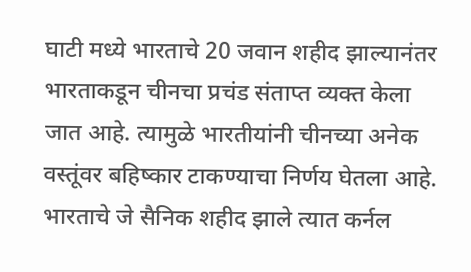घाटी मध्ये भारताचे 20 जवान शहीद झाल्यानंतर भारताकडून चीनचा प्रचंड संताप्त व्यक्त केला जात आहे. त्यामुळे भारतीयांनी चीनच्या अनेक वस्तूंवर बहिष्कार टाकण्याचा निर्णय घेतला आहे. भारताचे जे सैनिक शहीद झाले त्यात कर्नल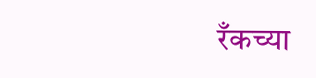रँकच्या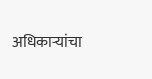अधिकाऱ्यांचा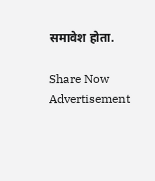समावेश होता.

Share Now
Advertisement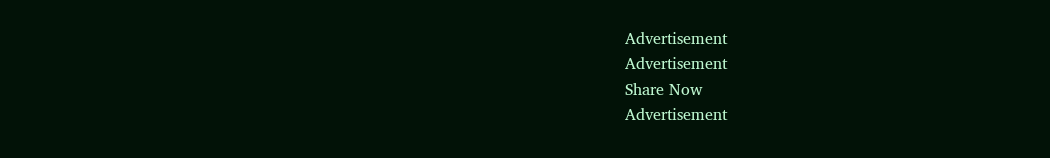Advertisement
Advertisement
Share Now
Advertisement